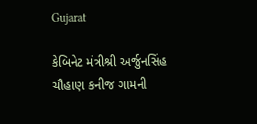Gujarat

કેબિનેટ મંત્રીશ્રી અર્જુનસિંહ ચૌહાણ કનીજ ગામની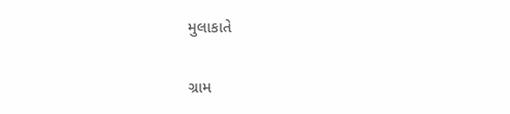મુલાકાતે

ગ્રામ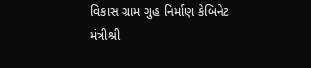વિકાસ ગ્રામ ગુહ નિર્માણ કેબિનેટ મંત્રીશ્રી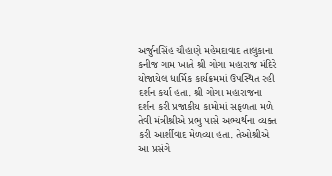અર્જુનસિંહ ચૌહાણે મહેમદાવાદ તાલુકાના કનીજ ગામ ખાતે શ્રી ગોગા મહારાજ મંદિરે યોજાયેલ ધાર્મિક કાર્યક્રમમાં ઉપસ્થિત રહી દર્શન કર્યા હતા. શ્રી ગોગા મહારાજના દર્શન કરી પ્રજાકીય કામોમાં સફળતા મળે તેવી મંત્રીશ્રીએ પ્રભુ પાસે અભ્યર્થના વ્યક્ત કરી આર્શીવાદ મેળવ્‍યા હતા. તેઓશ્રીએ આ પ્રસંગે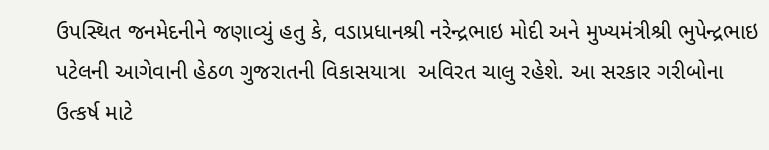ઉપસ્થિત જનમેદનીને જણાવ્યું હતુ કે, વડાપ્રધાનશ્રી નરેન્દ્રભાઇ મોદી અને મુખ્યમંત્રીશ્રી ભુપેન્દ્રભાઇ પટેલની આગેવાની હેઠળ ગુજરાતની વિકાસયાત્રા  અવિરત ચાલુ રહેશે. આ સરકાર ગરીબોના ઉત્કર્ષ માટે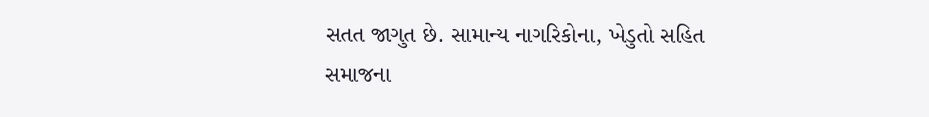સતત જાગુત છે. સામાન્ય નાગરિકોના, ખેડુતો સહિત સમાજના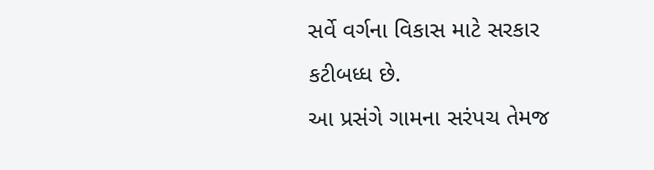સર્વે વર્ગના વિકાસ માટે સરકાર કટીબધ્ધ છે.
આ પ્રસંગે ગામના સરંપચ તેમજ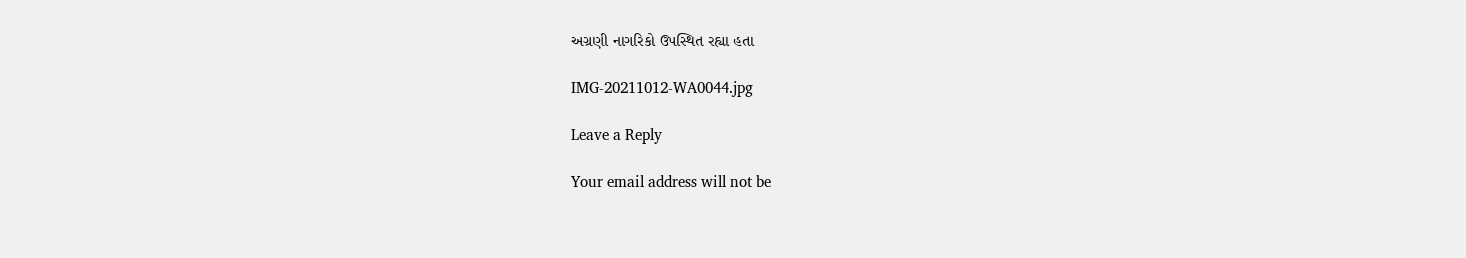અગ્રણી નાગરિકો ઉપસ્થિત રહ્યા હતા

IMG-20211012-WA0044.jpg

Leave a Reply

Your email address will not be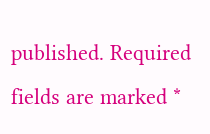published. Required fields are marked *